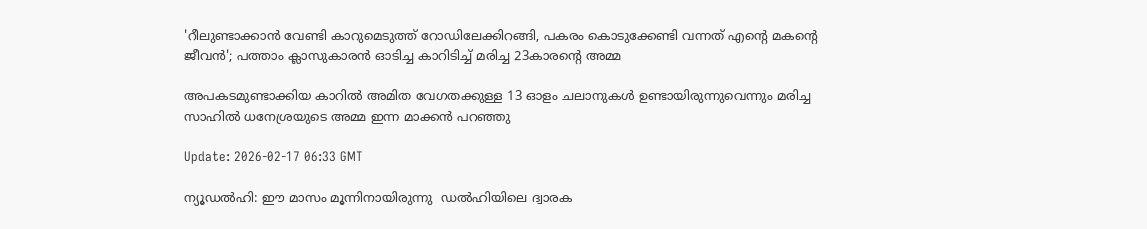'റീലുണ്ടാക്കാന്‍ വേണ്ടി കാറുമെടുത്ത് റോഡിലേക്കിറങ്ങി, പകരം കൊടുക്കേണ്ടി വന്നത് എന്‍റെ മകന്‍റെ ജീവന്‍'; പത്താം ക്ലാസുകാരന്‍ ഓടിച്ച കാറിടിച്ച് മരിച്ച 23കാരന്‍റെ അമ്മ

അപകടമുണ്ടാക്കിയ കാറില്‍ അമിത വേഗതക്കുള്ള 13 ഓളം ചലാനുകള്‍ ഉണ്ടായിരുന്നുവെന്നും മരിച്ച സാഹിൽ ധനേശ്രയുടെ അമ്മ ഇന്ന മാക്കൻ പറഞ്ഞു

Update: 2026-02-17 06:33 GMT

ന്യൂഡൽഹി: ഈ മാസം മൂന്നിനായിരുന്നു  ഡൽഹിയിലെ ദ്വാരക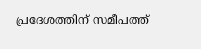പ്രദേശത്തിന് സമീപത്ത്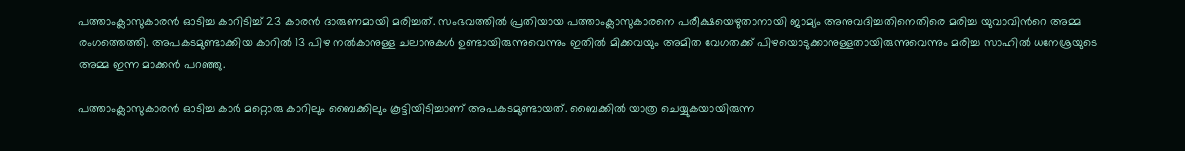പത്താംക്ലാസുകാരന്‍ ഓടിച്ച കാറിടിച്ച് 23 കാരന്‍ ദാരുണമായി മരിച്ചത്. സംഭവത്തില്‍ പ്രതിയായ പത്താംക്ലാസുകാരനെ പരീക്ഷയെഴുതാനായി ജാമ്യം അനുവദിച്ചതിനെതിരെ മരിച്ച യുവാവിന്‍റെ അമ്മ രംഗത്തെത്തി. അപകടമുണ്ടാക്കിയ കാറില്‍ 13 പിഴ നല്‍കാനുള്ള ചലാനുകള്‍ ഉണ്ടായിരുന്നുവെന്നും ഇതില്‍ മിക്കവയും അമിത വേഗതക്ക് പിഴയൊടുക്കാനുള്ളതായിരുന്നുവെന്നും മരിച്ച സാഹിൽ ധനേശ്രയുടെ അമ്മ ഇന്ന മാക്കൻ പറഞ്ഞു.

പത്താംക്ലാസുകാരന്‍ ഓടിച്ച കാര്‍ മറ്റൊരു കാറിലും ബൈക്കിലും കൂട്ടിയിടിച്ചാണ് അപകടമുണ്ടായത്. ബൈക്കില്‍ യാത്ര ചെയ്യുകയായിരുന്ന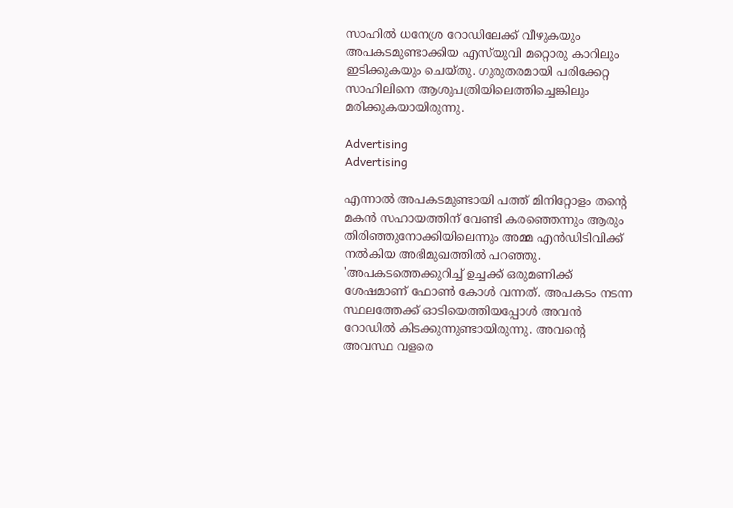സാഹിൽ ധനേശ്ര റോഡിലേക്ക് വീഴുകയും അപകടമുണ്ടാക്കിയ എസ്‌യുവി മറ്റൊരു കാറിലും ഇടിക്കുകയും ചെയ്തു. ഗുരുതരമായി പരിക്കേറ്റ സാഹിലിനെ ആശുപത്രിയിലെത്തിച്ചെങ്കിലും മരിക്കുകയായിരുന്നു.

Advertising
Advertising

എന്നാല്‍ അപകടമുണ്ടായി പത്ത് മിനിറ്റോളം തന്‍റെ മകന്‍ സഹായത്തിന് വേണ്ടി കരഞ്ഞെന്നും ആരും തിരിഞ്ഞുനോക്കിയിലെന്നും അമ്മ എന്‍ഡിടിവിക്ക് നല്‍കിയ അഭിമുഖത്തില്‍ പറഞ്ഞു. 'അപകടത്തെക്കുറിച്ച് ഉച്ചക്ക് ഒരുമണിക്ക് ശേഷമാണ് ഫോണ്‍ കോള്‍ വന്നത്. അപകടം നടന്ന സ്ഥലത്തേക്ക് ഓടിയെത്തിയപ്പോള്‍ അവന്‍ റോഡില്‍ കിടക്കുന്നുണ്ടായിരുന്നു. അവന്‍റെ അവസ്ഥ വളരെ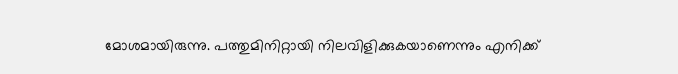മോശമായിരുന്നു. പത്തുമിനിറ്റായി നിലവിളിക്കുകയാണെന്നും എനിക്ക്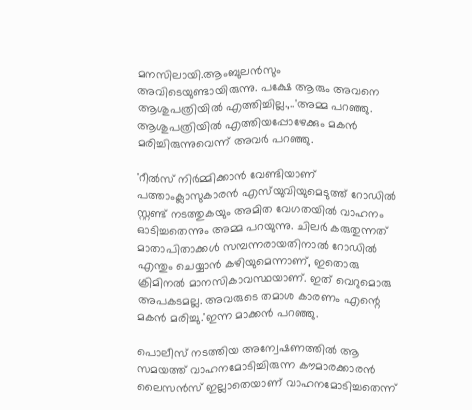മനസിലായി.ആംബുലന്‍സും അവിടെയുണ്ടായിരുന്നു. പക്ഷേ ആരും അവനെ ആശുപത്രിയില്‍ എത്തിച്ചില്ല.,..'അമ്മ പറഞ്ഞു. ആശുപത്രിയിൽ എത്തിയപ്പോഴേക്കും മകന്‍ മരിച്ചിരുന്നുവെന്ന് അവർ പറഞ്ഞു.

'റീൽസ് നിർമ്മിക്കാൻ വേണ്ടിയാണ് പത്താംക്ലാസുകാരന്‍ എസ്‍യുവിയുമെടുത്ത് റോഡിൽ സ്റ്റണ്ട് നടത്തുകയും അമിത വേഗതയില്‍ വാഹനം ഓടിച്ചതെന്നും അമ്മ പറയുന്നു. ചിലർ കരുതുന്നത് മാതാപിതാക്കൾ സമ്പന്നരായതിനാൽ റോഡിൽ എന്തും ചെയ്യാൻ കഴിയുമെന്നാണ്, ഇതൊരു ക്രിമിനൽ മാനസികാവസ്ഥയാണ്. ഇത് വെറുമൊരു അപകടമല്ല. അവരുടെ തമാശ കാരണം എന്റെ മകൻ മരിച്ചു.'ഇന്ന മാക്കൻ പറഞ്ഞു.

പൊലീസ് നടത്തിയ അന്വേഷണത്തിൽ ആ സമയത്ത് വാഹനമോടിച്ചിരുന്ന കൗമാരക്കാരൻ ലൈസൻസ് ഇല്ലാതെയാണ് വാഹനമോടിച്ചതെന്ന്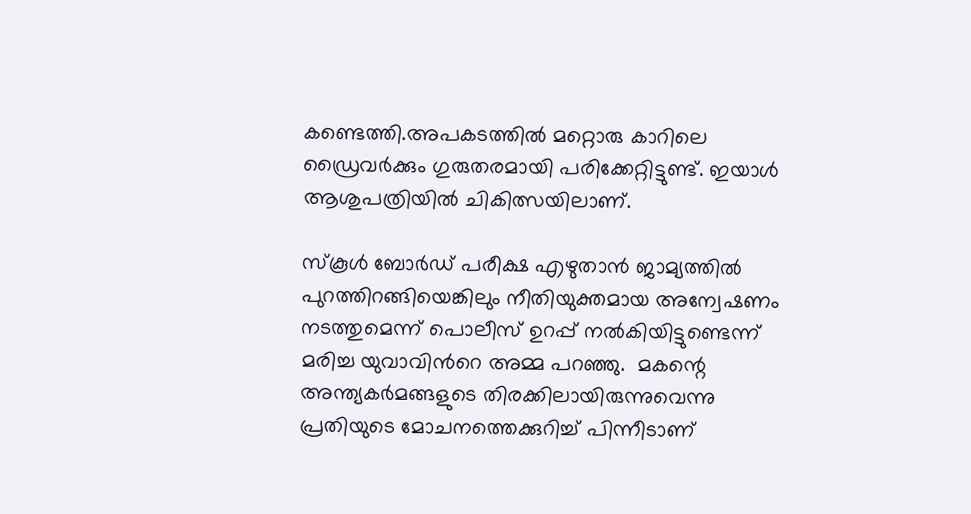കണ്ടെത്തി.അപകടത്തില്‍ മറ്റൊരു കാറിലെ ഡ്രൈവര്‍ക്കും ഗുരുതരമായി പരിക്കേറ്റിട്ടുണ്ട്. ഇയാള്‍ ആശുപത്രിയില്‍ ചികിത്സയിലാണ്.

സ്കൂൾ ബോർഡ് പരീക്ഷ എഴുതാൻ ജാമ്യത്തിൽ പുറത്തിറങ്ങിയെങ്കിലും നീതിയുക്തമായ അന്വേഷണം നടത്തുമെന്ന് പൊലീസ് ഉറപ്പ് നൽകിയിട്ടുണ്ടെന്ന് മരിച്ച യുവാവിന്‍റെ അമ്മ പറഞ്ഞു.  മകന്റെ അന്ത്യകർമങ്ങളുടെ തിരക്കിലായിരുന്നുവെന്നു പ്രതിയുടെ മോചനത്തെക്കുറിച്ച് പിന്നീടാണ്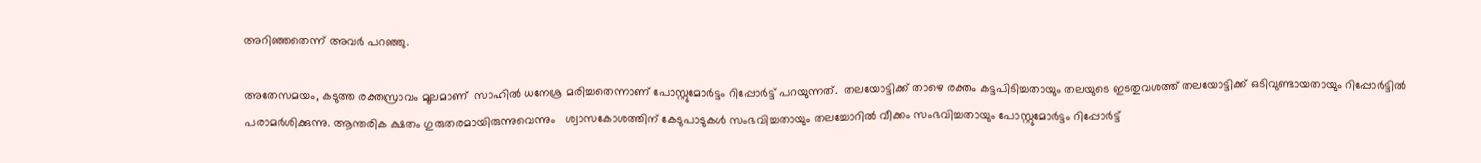അറിഞ്ഞതെന്ന് അവർ പറഞ്ഞു.

അതേസമയം, കടുത്ത രക്തസ്രാവം മൂലമാണ്  സാഹിൽ ധനേശ്ര മരിച്ചതെന്നാണ് പോസ്റ്റുമോര്‍ട്ടം റിപ്പോര്‍ട്ട് പറയുന്നത്.  തലയോട്ടിക്ക് താഴെ രക്തം കട്ടപിടിച്ചതായും തലയുടെ ഇടതുവശത്ത് തലയോട്ടിക്ക് ഒടിവുണ്ടായതായും റിപ്പോർട്ടിൽ പരാമർശിക്കുന്നു. ആന്തരിക ക്ഷതം ഗുരുതരമായിരുന്നുവെന്നും   ശ്വാസകോശത്തിന് കേടുപാടുകൾ സംഭവിച്ചതായും തലച്ചോറില്‍ വീക്കം സംഭവിച്ചതായും പോസ്റ്റുമോര്‍ട്ടം റിപ്പോർട്ട്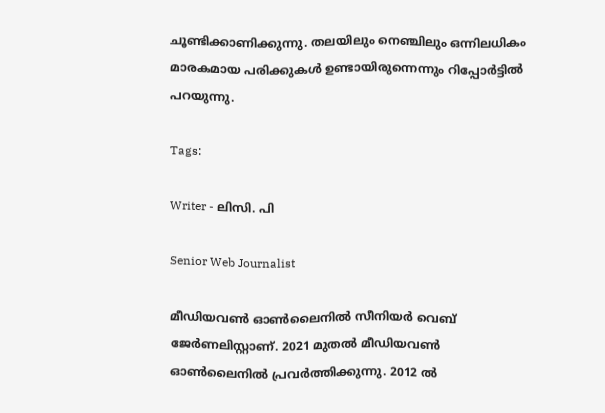ചൂണ്ടിക്കാണിക്കുന്നു. തലയിലും നെഞ്ചിലും ഒന്നിലധികം മാരകമായ പരിക്കുകൾ ഉണ്ടായിരുന്നെന്നും റിപ്പോര്‍ട്ടില്‍ പറയുന്നു.

Tags:

Writer - ലിസി. പി

Senior Web Journalist

മീഡിയവൺ ഓൺലൈനിൽ സീനിയർ വെബ് ജേർണലിസ്റ്റാണ്. 2021 മുതൽ മീഡിയവൺ ഓൺലൈനിൽ പ്രവർത്തിക്കുന്നു. 2012 ല്‍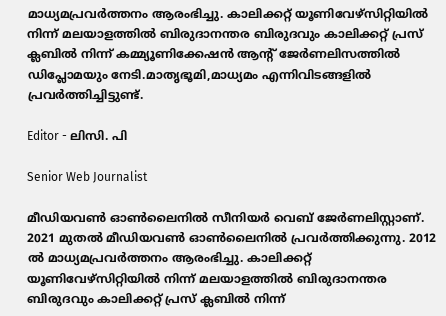മാധ്യമപ്രവര്‍ത്തനം ആരംഭിച്ചു. കാലിക്കറ്റ് യൂണിവേഴ്‌സിറ്റിയിൽ നിന്ന് മലയാളത്തിൽ ബിരുദാനന്തര ബിരുദവും കാലിക്കറ്റ് പ്രസ് ക്ലബിൽ നിന്ന് കമ്മ്യൂണിക്കേഷൻ ആന്റ് ജേർണലിസത്തിൽ ഡിപ്ലോമയും നേടി.മാതൃഭൂമി,മാധ്യമം എന്നിവിടങ്ങളിൽ പ്രവർത്തിച്ചിട്ടുണ്ട്.

Editor - ലിസി. പി

Senior Web Journalist

മീഡിയവൺ ഓൺലൈനിൽ സീനിയർ വെബ് ജേർണലിസ്റ്റാണ്. 2021 മുതൽ മീഡിയവൺ ഓൺലൈനിൽ പ്രവർത്തിക്കുന്നു. 2012 ല്‍ മാധ്യമപ്രവര്‍ത്തനം ആരംഭിച്ചു. കാലിക്കറ്റ് യൂണിവേഴ്‌സിറ്റിയിൽ നിന്ന് മലയാളത്തിൽ ബിരുദാനന്തര ബിരുദവും കാലിക്കറ്റ് പ്രസ് ക്ലബിൽ നിന്ന്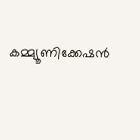കമ്മ്യൂണിക്കേഷൻ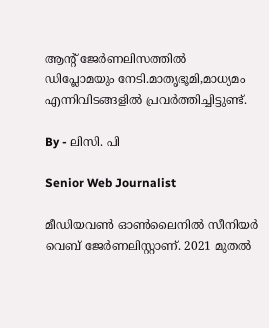ആന്റ് ജേർണലിസത്തിൽ ഡിപ്ലോമയും നേടി.മാതൃഭൂമി,മാധ്യമം എന്നിവിടങ്ങളിൽ പ്രവർത്തിച്ചിട്ടുണ്ട്.

By - ലിസി. പി

Senior Web Journalist

മീഡിയവൺ ഓൺലൈനിൽ സീനിയർ വെബ് ജേർണലിസ്റ്റാണ്. 2021 മുതൽ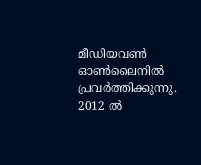മീഡിയവൺ ഓൺലൈനിൽ പ്രവർത്തിക്കുന്നു. 2012 ല്‍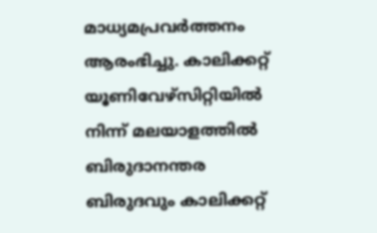മാധ്യമപ്രവര്‍ത്തനം ആരംഭിച്ചു. കാലിക്കറ്റ് യൂണിവേഴ്‌സിറ്റിയിൽ നിന്ന് മലയാളത്തിൽ ബിരുദാനന്തര ബിരുദവും കാലിക്കറ്റ്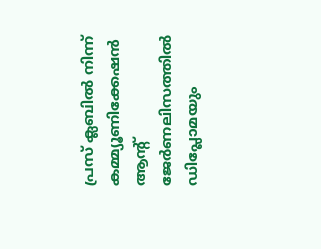പ്രസ് ക്ലബിൽ നിന്ന് കമ്മ്യൂണിക്കേഷൻ ആന്റ് ജേർണലിസത്തിൽ ഡിപ്ലോമയും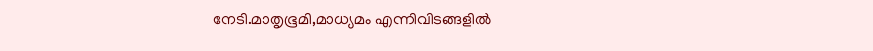നേടി.മാതൃഭൂമി,മാധ്യമം എന്നിവിടങ്ങളിൽ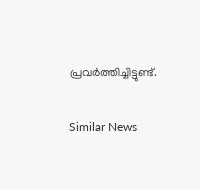പ്രവർത്തിച്ചിട്ടുണ്ട്.

Similar News